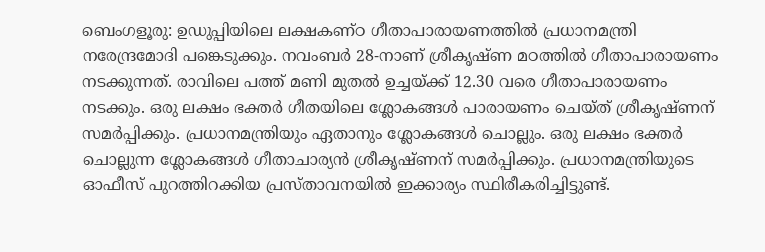ബെംഗളൂരു: ഉഡുപ്പിയിലെ ലക്ഷകണ്ഠ ഗീതാപാരായണത്തിൽ പ്രധാനമന്ത്രി നരേന്ദ്രമോദി പങ്കെടുക്കും. നവംബർ 28-നാണ് ശ്രീകൃഷ്ണ മഠത്തിൽ ഗീതാപാരായണം നടക്കുന്നത്. രാവിലെ പത്ത് മണി മുതൽ ഉച്ചയ്ക്ക് 12.30 വരെ ഗീതാപാരായണം നടക്കും. ഒരു ലക്ഷം ഭക്തർ ഗീതയിലെ ശ്ലോകങ്ങൾ പാരായണം ചെയ്ത് ശ്രീകൃഷ്ണന് സമർപ്പിക്കും. പ്രധാനമന്ത്രിയും ഏതാനും ശ്ലോകങ്ങൾ ചൊല്ലും. ഒരു ലക്ഷം ഭക്തർ ചൊല്ലുന്ന ശ്ലോകങ്ങൾ ഗീതാചാര്യൻ ശ്രീകൃഷ്ണന് സമർപ്പിക്കും. പ്രധാനമന്ത്രിയുടെ ഓഫീസ് പുറത്തിറക്കിയ പ്രസ്താവനയിൽ ഇക്കാര്യം സ്ഥിരീകരിച്ചിട്ടുണ്ട്.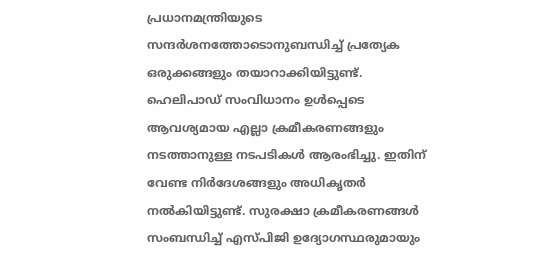പ്രധാനമന്ത്രിയുടെ സന്ദർശനത്തോടൊനുബന്ധിച്ച് പ്രത്യേക ഒരുക്കങ്ങളും തയാറാക്കിയിട്ടുണ്ട്. ഹെലിപാഡ് സംവിധാനം ഉൾപ്പെടെ ആവശ്യമായ എല്ലാ ക്രമീകരണങ്ങളും നടത്താനുള്ള നടപടികൾ ആരംഭിച്ചു. ഇതിന് വേണ്ട നിർദേശങ്ങളും അധികൃതർ നൽകിയിട്ടുണ്ട്. സുരക്ഷാ ക്രമീകരണങ്ങൾ സംബന്ധിച്ച് എസ്പിജി ഉദ്യോഗസ്ഥരുമായും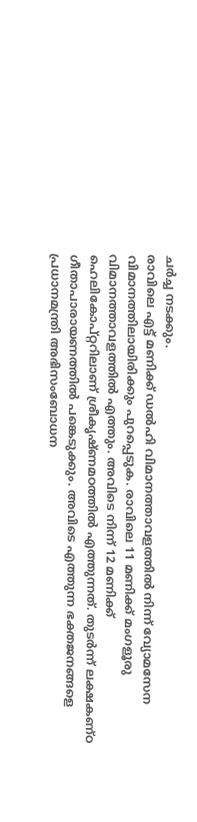ചർച്ച നടക്കും.
രാവിലെ എട്ട് മണിക്ക് ഡൽഹി വിമാനത്താവളത്തിൽ നിന്ന് വ്യോമസേന വിമാനത്തിലായിരിക്കും പുറപ്പെടുക. രാവിലെ 11 മണിക്ക് മംഗളൂരു വിമാനത്താവളത്തിൽ എത്തും. അവിടെ നിന്ന് 12 മണിക്ക് ഹെലികോപ്റ്ററിലാണ് ശ്രീകൃഷ്ണമഠത്തിൽ എത്തുന്നത്. തുടർന്ന് ലക്ഷകണ്ഠ ഗീതാപാരായണത്തിൽ പങ്കെടുക്കും. അവിടെ എത്തുന്ന ഭക്തജനങ്ങളെ പ്രധാനമന്ത്രി അഭിസംബോധന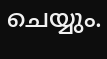ചെയ്യും.